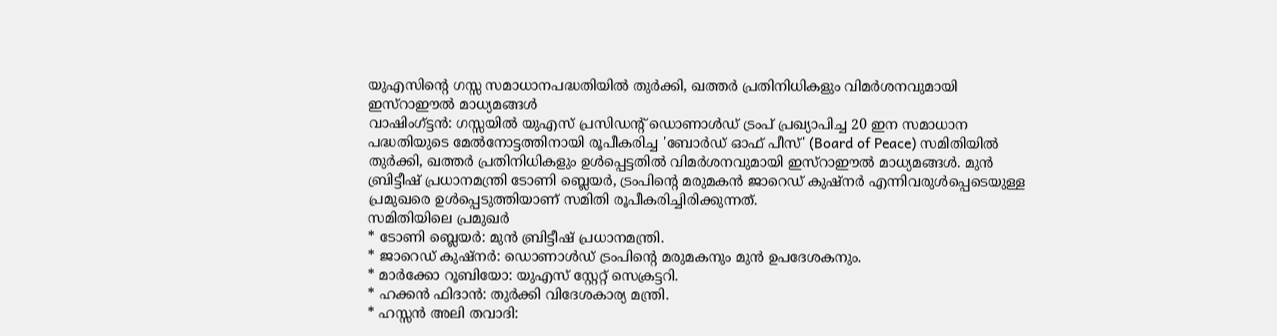യുഎസിന്റെ ഗസ്സ സമാധാനപദ്ധതിയിൽ തുർക്കി, ഖത്തർ പ്രതിനിധികളും വിമർശനവുമായി ഇസ്റാഈൽ മാധ്യമങ്ങൾ
വാഷിംഗ്ട്ടൻ: ഗസ്സയിൽ യുഎസ് പ്രസിഡന്റ് ഡൊണാൾഡ് ട്രംപ് പ്രഖ്യാപിച്ച 20 ഇന സമാധാന പദ്ധതിയുടെ മേൽനോട്ടത്തിനായി രൂപീകരിച്ച 'ബോർഡ് ഓഫ് പീസ്' (Board of Peace) സമിതിയിൽ തുർക്കി, ഖത്തർ പ്രതിനിധികളും ഉൾപ്പെട്ടതിൽ വിമർശനവുമായി ഇസ്റാഈൽ മാധ്യമങ്ങൾ. മുൻ ബ്രിട്ടീഷ് പ്രധാനമന്ത്രി ടോണി ബ്ലെയർ, ട്രംപിന്റെ മരുമകൻ ജാറെഡ് കുഷ്നർ എന്നിവരുൾപ്പെടെയുള്ള പ്രമുഖരെ ഉൾപ്പെടുത്തിയാണ് സമിതി രൂപീകരിച്ചിരിക്കുന്നത്.
സമിതിയിലെ പ്രമുഖർ
* ടോണി ബ്ലെയർ: മുൻ ബ്രിട്ടീഷ് പ്രധാനമന്ത്രി.
* ജാറെഡ് കുഷ്നർ: ഡൊണാൾഡ് ട്രംപിന്റെ മരുമകനും മുൻ ഉപദേശകനും.
* മാർക്കോ റൂബിയോ: യുഎസ് സ്റ്റേറ്റ് സെക്രട്ടറി.
* ഹക്കൻ ഫിദാൻ: തുർക്കി വിദേശകാര്യ മന്ത്രി.
* ഹസ്സൻ അലി തവാദി: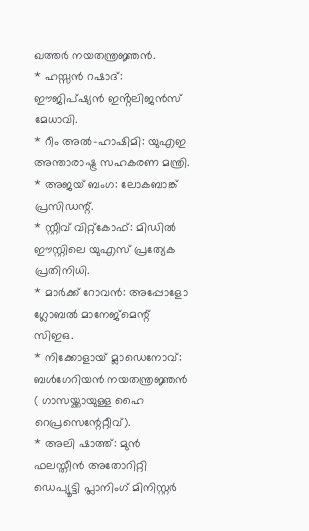ഖത്തർ നയതന്ത്രജ്ഞൻ.
* ഹസ്സൻ റഷാദ്: ഈജിപ്ഷ്യൻ ഇൻ്റലിജൻസ് മേധാവി.
* റീം അൽ-ഹാഷിമി: യുഎഇ അന്താരാഷ്ട്ര സഹകരണ മന്ത്രി.
* അജയ് ബംഗ: ലോകബാങ്ക് പ്രസിഡന്റ്.
* സ്റ്റീവ് വിറ്റ്കോഫ്: മിഡിൽ ഈസ്റ്റിലെ യുഎസ് പ്രത്യേക പ്രതിനിധി.
* മാർക്ക് റോവൻ: അപ്പോളോ ഗ്ലോബൽ മാനേജ്മെന്റ് സിഇഒ.
* നിക്കോളായ് മ്ലാഡെനോവ്: ബൾഗേറിയൻ നയതന്ത്രജ്ഞൻ ( ഗാസയ്ക്കായുള്ള ഹൈ റെപ്രസെന്റേറ്റീവ്).
* അലി ഷാത്ത്: മുൻ ഫലസ്തീൻ അതോറിറ്റി ഡെപ്യൂട്ടി പ്ലാനിംഗ് മിനിസ്റ്റർ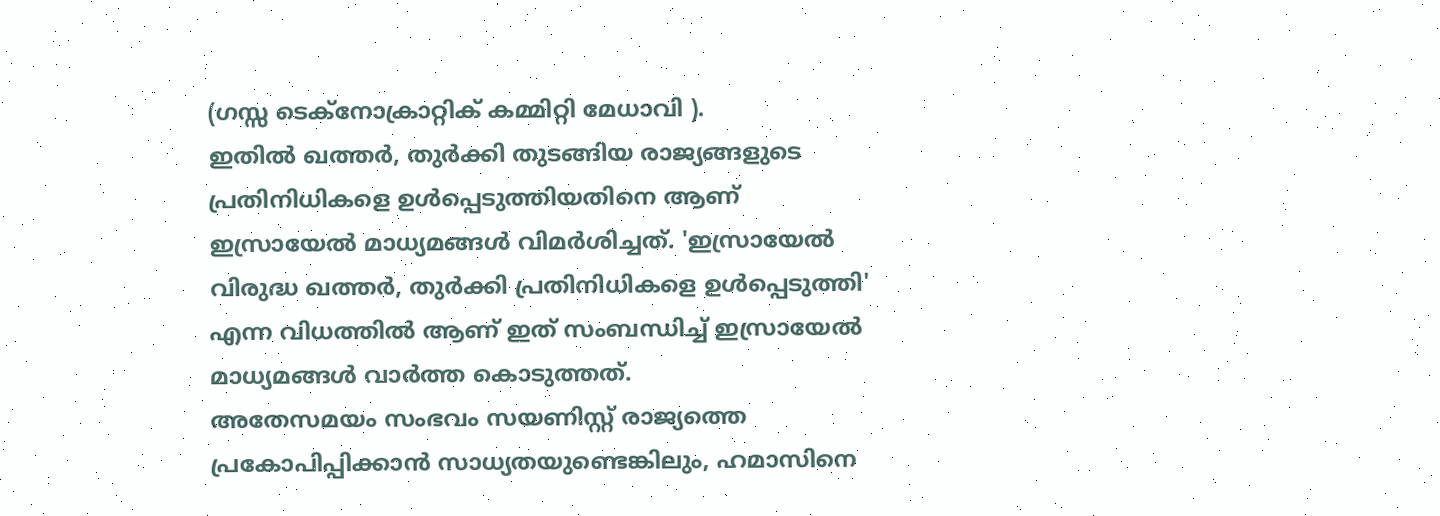(ഗസ്സ ടെക്നോക്രാറ്റിക് കമ്മിറ്റി മേധാവി ).
ഇതിൽ ഖത്തർ, തുർക്കി തുടങ്ങിയ രാജ്യങ്ങളുടെ പ്രതിനിധികളെ ഉൾപ്പെടുത്തിയതിനെ ആണ് ഇസ്രായേൽ മാധ്യമങ്ങൾ വിമർശിച്ചത്. 'ഇസ്രായേൽ വിരുദ്ധ ഖത്തർ, തുർക്കി പ്രതിനിധികളെ ഉൾപ്പെടുത്തി' എന്ന വിധത്തിൽ ആണ് ഇത് സംബന്ധിച്ച് ഇസ്രായേൽ മാധ്യമങ്ങൾ വാർത്ത കൊടുത്തത്.
അതേസമയം സംഭവം സയണിസ്റ്റ് രാജ്യത്തെ പ്രകോപിപ്പിക്കാൻ സാധ്യതയുണ്ടെങ്കിലും, ഹമാസിനെ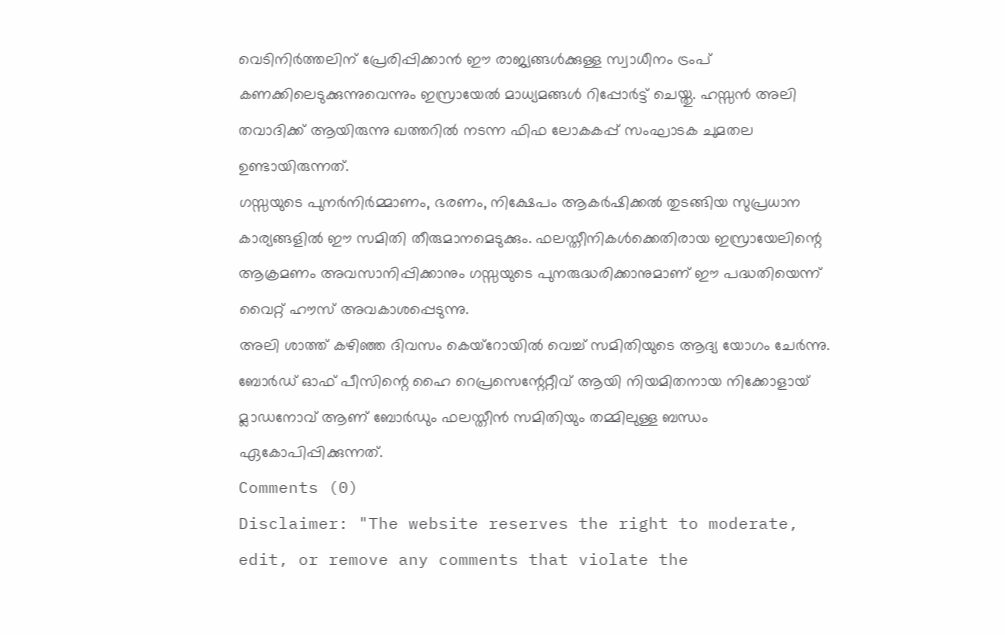വെടിനിർത്തലിന് പ്രേരിപ്പിക്കാൻ ഈ രാജ്യങ്ങൾക്കുള്ള സ്വാധീനം ട്രംപ് കണക്കിലെടുക്കുന്നുവെന്നും ഇസ്രായേൽ മാധ്യമങ്ങൾ റിപ്പോർട്ട് ചെയ്തു. ഹസ്സൻ അലി തവാദിക്ക് ആയിരുന്നു ഖത്തറിൽ നടന്ന ഫിഫ ലോകകപ്പ് സംഘാടക ചുമതല ഉണ്ടായിരുന്നത്.
ഗസ്സയുടെ പുനർനിർമ്മാണം, ഭരണം, നിക്ഷേപം ആകർഷിക്കൽ തുടങ്ങിയ സുപ്രധാന കാര്യങ്ങളിൽ ഈ സമിതി തീരുമാനമെടുക്കും. ഫലസ്തീനികൾക്കെതിരായ ഇസ്രായേലിന്റെ ആക്രമണം അവസാനിപ്പിക്കാനും ഗസ്സയുടെ പുനരുദ്ധരിക്കാനുമാണ് ഈ പദ്ധതിയെന്ന് വൈറ്റ് ഹൗസ് അവകാശപ്പെടുന്നു.
അലി ശാത്ത് കഴിഞ്ഞ ദിവസം കെയ്റോയിൽ വെച്ച് സമിതിയുടെ ആദ്യ യോഗം ചേർന്നു. ബോർഡ് ഓഫ് പീസിന്റെ ഹൈ റെപ്രസെന്റേറ്റീവ് ആയി നിയമിതനായ നിക്കോളായ് മ്ലാഡനോവ് ആണ് ബോർഡും ഫലസ്തീൻ സമിതിയും തമ്മിലുള്ള ബന്ധം ഏകോപിപ്പിക്കുന്നത്.
Comments (0)
Disclaimer: "The website reserves the right to moderate, edit, or remove any comments that violate the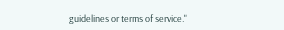guidelines or terms of service."